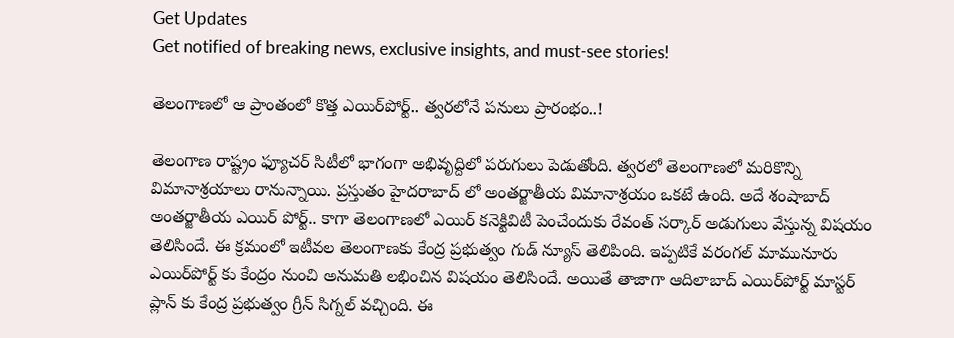Get Updates
Get notified of breaking news, exclusive insights, and must-see stories!

తెలంగాణలో ఆ ప్రాంతంలో కొత్త ఎయిర్‌పోర్ట్.. త్వరలోనే పనులు ప్రారంభం..!

తెలంగాణ రాష్ట్రం ఫ్యూచర్ సిటీలో భాగంగా అభివృద్దిలో పరుగులు పెడుతోంది. త్వరలో తెలంగాణలో మరికొన్ని విమానాశ్రయాలు రానున్నాయి. ప్రస్తుతం హైదరాబాద్ లో అంతర్జాతీయ విమానాశ్రయం ఒకటే ఉంది. అదే శంషాబాద్ అంతర్జాతీయ ఎయిర్ పోర్ట్.. కాగా తెలంగాణలో ఎయిర్ కనెక్టివిటీ పెంచేందుకు రేవంత్ సర్కార్ అడుగులు వేస్తున్న విషయం తెలిసిందే. ఈ క్రమంలో ఇటీవల తెలంగాణకు కేంద్ర ప్రభుత్వం గుడ్ న్యూస్ తెలిపింది. ఇప్పటికే వరంగల్ మామునూరు ఎయిర్‌పోర్ట్‌ కు కేంద్రం నుంచి అనుమతి లభించిన విషయం తెలిసిందే. అయితే తాజాగా ఆదిలాబాద్ ఎయిర్‌పోర్ట్ మాస్టర్ ప్లాన్‌ కు కేంద్ర ప్రభుత్వం గ్రీన్ సిగ్నల్ వచ్చింది. ఈ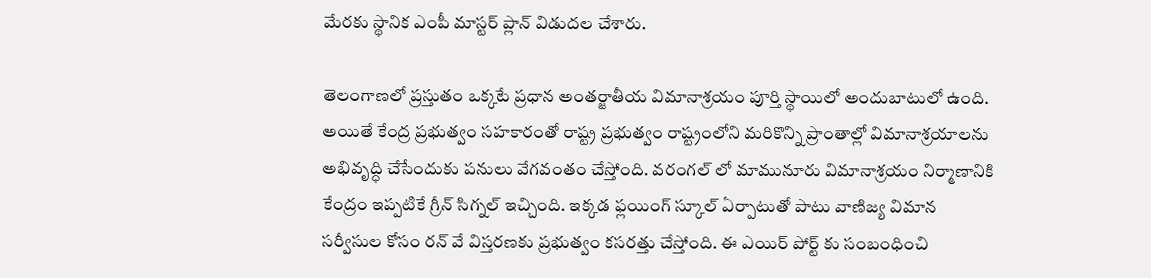మేరకు స్థానిక ఎంపీ మాస్టర్ ప్లాన్ విడుదల చేశారు.

తెలంగాణలో ప్రస్తుతం ఒక్కటే ప్రధాన అంతర్జాతీయ విమానాశ్రయం పూర్తి స్థాయిలో అందుబాటులో ఉంది. అయితే కేంద్ర ప్రభుత్వం సహకారంతో రాష్ట్ర ప్రభుత్వం రాష్ట్రంలోని మరికొన్ని ప్రాంతాల్లో విమానాశ్రయాలను అభివృద్ధి చేసేందుకు పనులు వేగవంతం చేస్తోంది. వరంగల్ లో మామునూరు విమానాశ్రయం నిర్మాణానికి కేంద్రం ఇప్పటికే గ్రీన్ సిగ్నల్ ఇచ్చింది. ఇక్కడ ఫ్లయింగ్ స్కూల్ ఏర్పాటుతో పాటు వాణిజ్య విమాన సర్వీసుల కోసం రన్‌ వే విస్తరణకు ప్రభుత్వం కసరత్తు చేస్తోంది. ఈ ఎయిర్ పోర్ట్ కు సంబంధించి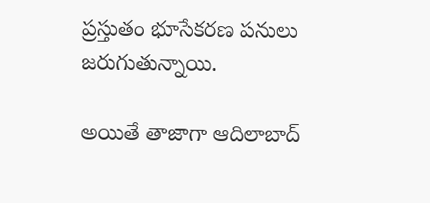ప్రస్తుతం భూసేకరణ పనులు జరుగుతున్నాయి.

అయితే తాజాగా ఆదిలాబాద్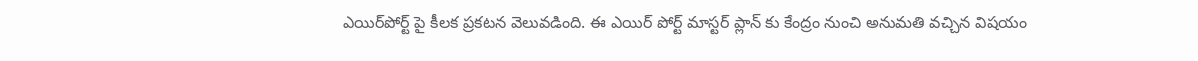ఎయిర్‌పోర్ట్‌ పై కీలక ప్రకటన వెలువడింది. ఈ ఎయిర్‌ పోర్ట్ మాస్టర్ ప్లాన్‌ కు కేంద్రం నుంచి అనుమతి వచ్చిన విషయం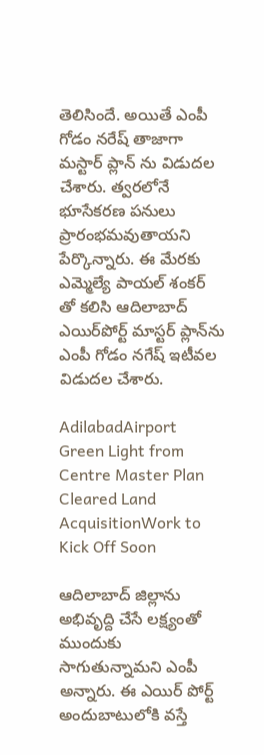తెలిసిందే. అయితే ఎంపీ గోడం నరేష్ తాజాగా మస్టార్ ప్లాన్‌ ను విడుదల చేశారు. త్వరలోనే భూసేకరణ పనులు ప్రారంభమవుతాయని పేర్కొన్నారు. ఈ మేరకు ఎమ్మెల్యే పాయల్ శంకర్‌ తో కలిసి ఆదిలాబాద్ ఎయిర్‌పోర్ట్ మాస్టర్ ప్లాన్‌ను ఎంపీ గోడం నగేష్ ఇటీవల విడుదల చేశారు.

AdilabadAirport Green Light from Centre Master Plan Cleared Land AcquisitionWork to Kick Off Soon

ఆదిలాబాద్ జిల్లాను అభివృద్ది చేసే లక్ష్యంతో ముందుకు సాగుతున్నామని ఎంపీ అన్నారు. ఈ ఎయిర్‌ పోర్ట్ అందుబాటులోకి వస్తే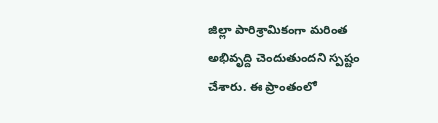జిల్లా పారిశ్రామికంగా మరింత అభివృద్ది చెందుతుందని స్పష్టం చేశారు. ఈ ప్రాంతంలో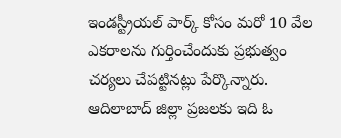ఇండస్ట్రీయల్ పార్క్ కోసం మరో 10 వేల ఎకరాలను గుర్తించేందుకు ప్రభుత్వం చర్యలు చేపట్టినట్లు పేర్కొన్నారు. ఆదిలాబాద్ జిల్లా ప్రజలకు ఇది ఓ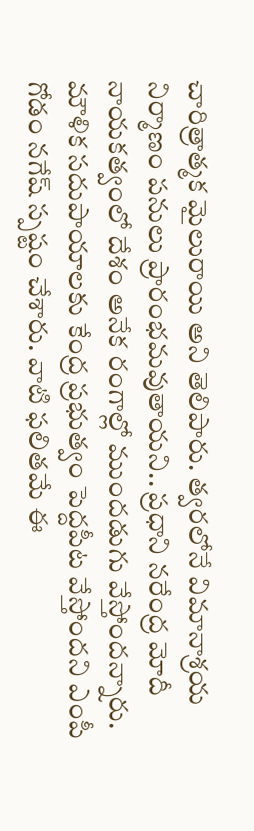చారిత్రాత్మక మైలురాయి అని తెలిపారు. త్వరలోనే విమానాశ్రయ నిర్మాణం పనులు ప్రారంభమవుతాయని.. ప్రధాని నరేంద్ర మోదీ నాయకత్వంలో దేశం అనేక రంగాల్లో ముందడుగు వేస్తోందన్నారు. మౌళిక సదుపాయాలకు కేంద్ర ప్రభుత్వం పెద్దపీట వేస్తోందని ఎంపీ గోడం నగేష్ స్పష్టం చేశారు. వాటి ఫలితమే ఈ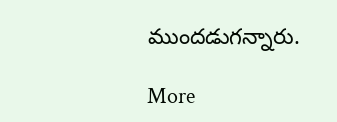ముందడుగన్నారు.

More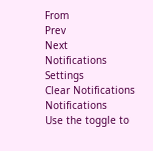From
Prev
Next
Notifications
Settings
Clear Notifications
Notifications
Use the toggle to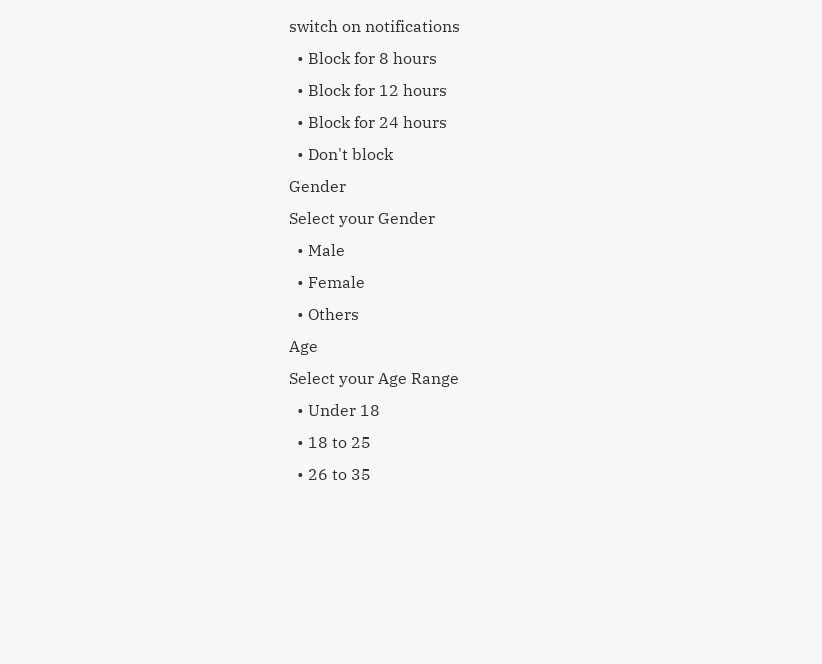switch on notifications
  • Block for 8 hours
  • Block for 12 hours
  • Block for 24 hours
  • Don't block
Gender
Select your Gender
  • Male
  • Female
  • Others
Age
Select your Age Range
  • Under 18
  • 18 to 25
  • 26 to 35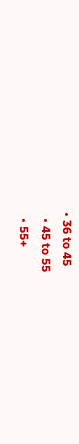• 36 to 45
  • 45 to 55
  • 55+